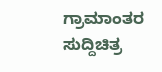ಗ್ರಾಮಾಂತರ ಸುದ್ದಿಚಿತ್ರ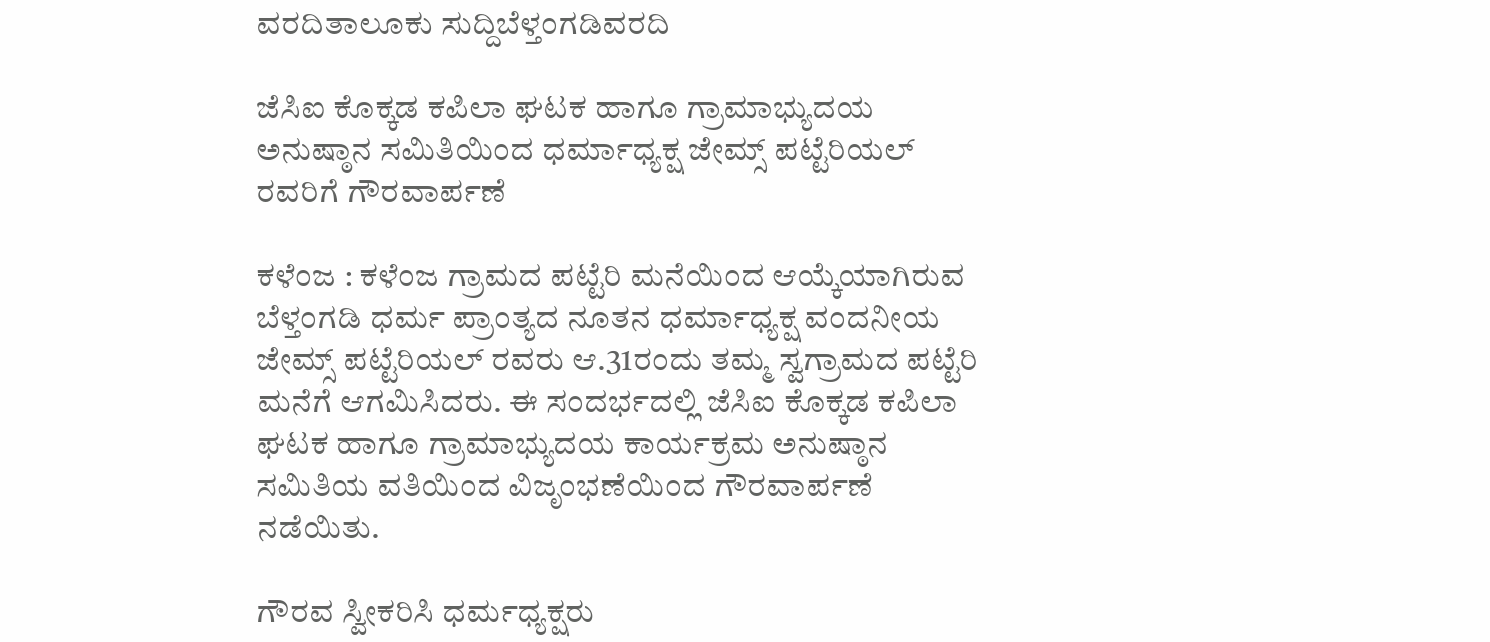ವರದಿತಾಲೂಕು ಸುದ್ದಿಬೆಳ್ತಂಗಡಿವರದಿ

ಜೆಸಿಐ ಕೊಕ್ಕಡ ಕಪಿಲಾ ಘಟಕ ಹಾಗೂ ಗ್ರಾಮಾಭ್ಯುದಯ ಅನುಷ್ಠಾನ ಸಮಿತಿಯಿಂದ ಧರ್ಮಾಧ್ಯಕ್ಷ ಜೇಮ್ಸ್ ಪಟ್ಟೆರಿಯಲ್ ರವರಿಗೆ ಗೌರವಾರ್ಪಣೆ

ಕಳೆಂಜ : ಕಳೆಂಜ ಗ್ರಾಮದ ಪಟ್ಟೆರಿ ಮನೆಯಿಂದ ಆಯ್ಕೆಯಾಗಿರುವ ಬೆಳ್ತಂಗಡಿ ಧರ್ಮ ಪ್ರಾಂತ್ಯದ ನೂತನ ಧರ್ಮಾಧ್ಯಕ್ಷ ವಂದನೀಯ ಜೇಮ್ಸ್ ಪಟ್ಟೆರಿಯಲ್ ರವರು ಆ.31ರಂದು ತಮ್ಮ ಸ್ವಗ್ರಾಮದ ಪಟ್ಟೆರಿ ಮನೆಗೆ ಆಗಮಿಸಿದರು. ಈ ಸಂದರ್ಭದಲ್ಲಿ ಜೆಸಿಐ ಕೊಕ್ಕಡ ಕಪಿಲಾ ಘಟಕ ಹಾಗೂ ಗ್ರಾಮಾಭ್ಯುದಯ ಕಾರ್ಯಕ್ರಮ ಅನುಷ್ಠಾನ ಸಮಿತಿಯ ವತಿಯಿಂದ ವಿಜೃಂಭಣೆಯಿಂದ ಗೌರವಾರ್ಪಣೆ ನಡೆಯಿತು.

ಗೌರವ ಸ್ವೀಕರಿಸಿ ಧರ್ಮಧ್ಯಕ್ಷರು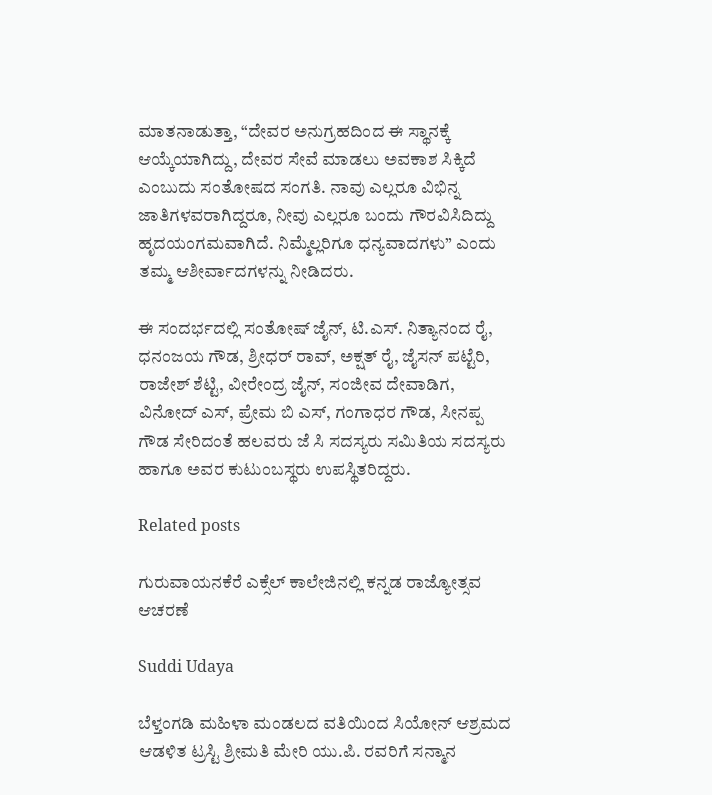ಮಾತನಾಡುತ್ತಾ, “ದೇವರ ಅನುಗ್ರಹದಿಂದ ಈ ಸ್ಥಾನಕ್ಕೆ ಆಯ್ಕೆಯಾಗಿದ್ದು, ದೇವರ ಸೇವೆ ಮಾಡಲು ಅವಕಾಶ ಸಿಕ್ಕಿದೆ ಎಂಬುದು ಸಂತೋಷದ ಸಂಗತಿ. ನಾವು ಎಲ್ಲರೂ ವಿಭಿನ್ನ ಜಾತಿಗಳವರಾಗಿದ್ದರೂ, ನೀವು ಎಲ್ಲರೂ ಬಂದು ಗೌರವಿಸಿದಿದ್ದು ಹೃದಯಂಗಮವಾಗಿದೆ. ನಿಮ್ಮೆಲ್ಲರಿಗೂ ಧನ್ಯವಾದಗಳು” ಎಂದು ತಮ್ಮ ಆಶೀರ್ವಾದಗಳನ್ನು ನೀಡಿದರು.

ಈ ಸಂದರ್ಭದಲ್ಲಿ ಸಂತೋಷ್ ಜೈನ್, ಟಿ.ಎಸ್. ನಿತ್ಯಾನಂದ ರೈ, ಧನಂಜಯ ಗೌಡ, ಶ್ರೀಧರ್ ರಾವ್, ಅಕ್ಷತ್ ರೈ, ಜೈಸನ್ ಪಟ್ಟೆರಿ, ರಾಜೇಶ್ ಶೆಟ್ಟಿ, ವೀರೇಂದ್ರ ಜೈನ್, ಸಂಜೀವ ದೇವಾಡಿಗ, ವಿನೋದ್ ಎಸ್, ಪ್ರೇಮ ಬಿ ಎಸ್, ಗಂಗಾಧರ ಗೌಡ, ಸೀನಪ್ಪ ಗೌಡ ಸೇರಿದಂತೆ ಹಲವರು ಜೆ ಸಿ ಸದಸ್ಯರು ಸಮಿತಿಯ ಸದಸ್ಯರು ಹಾಗೂ ಅವರ ಕುಟುಂಬಸ್ಥರು ಉಪಸ್ಥಿತರಿದ್ದರು.

Related posts

ಗುರುವಾಯನಕೆರೆ ಎಕ್ಸೆಲ್ ಕಾಲೇಜಿನಲ್ಲಿ ಕನ್ನಡ ರಾಜ್ಯೋತ್ಸವ ಆಚರಣೆ

Suddi Udaya

ಬೆಳ್ತಂಗಡಿ ಮಹಿಳಾ ಮಂಡಲದ ವತಿಯಿಂದ ಸಿಯೋನ್ ಆಶ್ರಮದ ಆಡಳಿತ ಟ್ರಸ್ಟಿ ಶ್ರೀಮತಿ ಮೇರಿ ಯು.ಪಿ. ರವರಿಗೆ ಸನ್ಮಾನ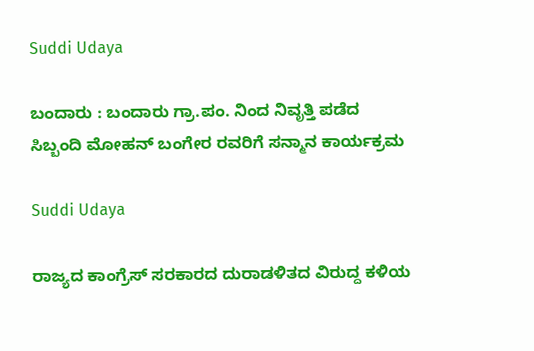Suddi Udaya

ಬಂದಾರು : ಬಂದಾರು ಗ್ರಾ.ಪಂ. ನಿಂದ ನಿವೃತ್ತಿ ಪಡೆದ ಸಿಬ್ಬಂದಿ ಮೋಹನ್ ಬಂಗೇರ ರವರಿಗೆ ಸನ್ಮಾನ ಕಾರ್ಯಕ್ರಮ

Suddi Udaya

ರಾಜ್ಯದ ಕಾಂಗ್ರೆಸ್ ಸರಕಾರದ ದುರಾಡಳಿತದ ವಿರುದ್ದ ಕಳಿಯ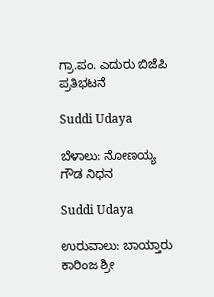ಗ್ರಾ.ಪಂ. ಎದುರು ಬಿಜೆಪಿ ಪ್ರತಿಭಟನೆ

Suddi Udaya

ಬೆಳಾಲು: ನೋಣಯ್ಯ ಗೌಡ ನಿಧನ

Suddi Udaya

ಉರುವಾಲು: ಬಾಯ್ತಾರು ಕಾರಿಂಜ ಶ್ರೀ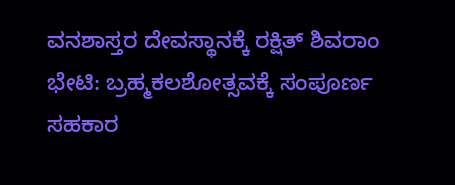ವನಶಾಸ್ತರ ದೇವಸ್ಥಾನಕ್ಕೆ ರಕ್ಷಿತ್ ಶಿವರಾಂ ಭೇಟಿ: ಬ್ರಹ್ಮಕಲಶೋತ್ಸವಕ್ಕೆ ಸಂಪೂರ್ಣ ಸಹಕಾರ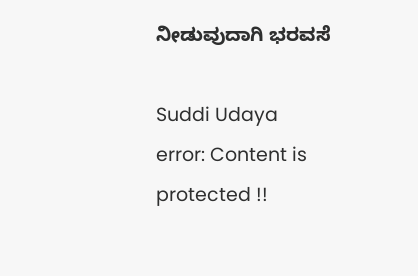ನೀಡುವುದಾಗಿ ಭರವಸೆ

Suddi Udaya
error: Content is protected !!